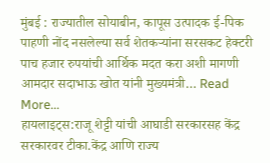मुंबई : राज्यातील सोयाबीन, कापूस उत्पादक ई-पिक पाहणी नोंद नसलेल्या सर्व शेतकऱ्यांना सरसकट हेक्टरी पाच हजार रुपयांची आर्थिक मदत करा अशी मागणी आमदार सदाभाऊ खोत यांनी मुख्यमंत्री… Read More...
हायलाइट्स:राजू शेट्टी यांची आघाडी सरकारसह केंद्र सरकारवर टीका.केंद्र आणि राज्य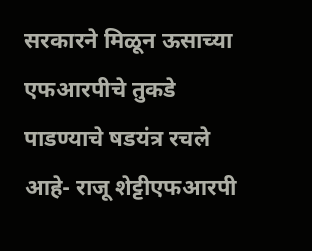सरकारने मिळून ऊसाच्या एफआरपीचे तुकडे पाडण्याचे षडयंत्र रचले आहे- राजू शेट्टीएफआरपी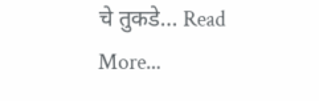चे तुकडे… Read More...